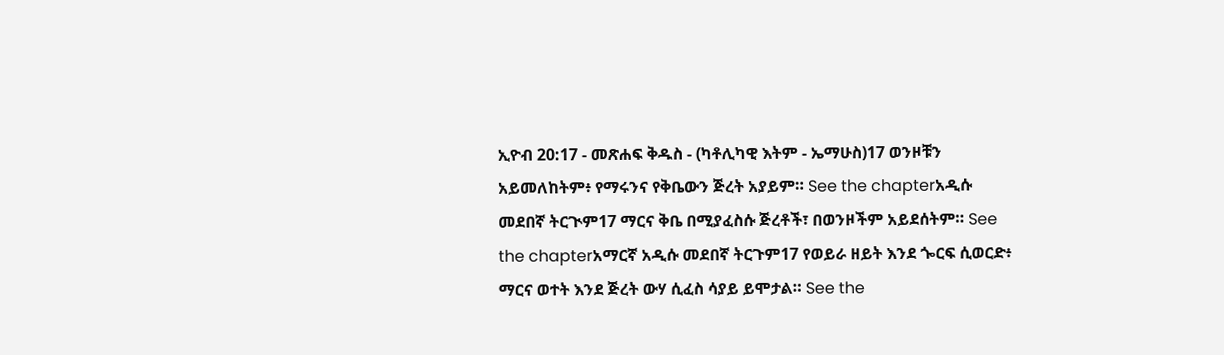ኢዮብ 20:17 - መጽሐፍ ቅዱስ - (ካቶሊካዊ እትም - ኤማሁስ)17 ወንዞቹን አይመለከትም፥ የማሩንና የቅቤውን ጅረት አያይም። See the chapterአዲሱ መደበኛ ትርጒም17 ማርና ቅቤ በሚያፈስሱ ጅረቶች፣ በወንዞችም አይደሰትም። See the chapterአማርኛ አዲሱ መደበኛ ትርጉም17 የወይራ ዘይት እንደ ጐርፍ ሲወርድ፥ ማርና ወተት እንደ ጅረት ውሃ ሲፈስ ሳያይ ይሞታል። See the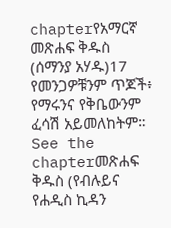chapterየአማርኛ መጽሐፍ ቅዱስ (ሰማንያ አሃዱ)17 የመንጋዎቹንም ጥጆች፥ የማሩንና የቅቤውንም ፈሳሽ አይመለከትም። See the chapterመጽሐፍ ቅዱስ (የብሉይና የሐዲስ ኪዳን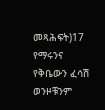መጻሕፍት)17 የማሩንና የቅቤውን ፈሳሽ ወንዞቹንም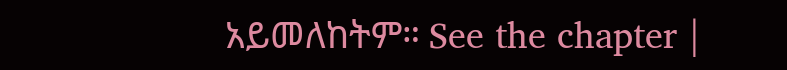አይመለከትም። See the chapter |